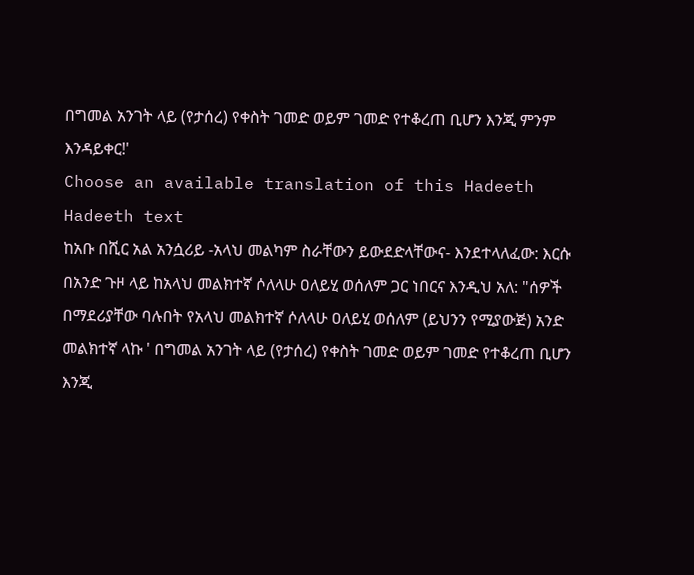በግመል አንገት ላይ (የታሰረ) የቀስት ገመድ ወይም ገመድ የተቆረጠ ቢሆን እንጂ ምንም እንዳይቀር!'
Choose an available translation of this Hadeeth
Hadeeth text
ከአቡ በሺር አል አንሷሪይ -አላህ መልካም ስራቸውን ይውደድላቸውና- እንደተላለፈው: እርሱ በአንድ ጉዞ ላይ ከአላህ መልክተኛ ሶለላሁ ዐለይሂ ወሰለም ጋር ነበርና እንዲህ አለ: "ሰዎች በማደሪያቸው ባሉበት የአላህ መልክተኛ ሶለላሁ ዐለይሂ ወሰለም (ይህንን የሚያውጅ) አንድ መልክተኛ ላኩ ' በግመል አንገት ላይ (የታሰረ) የቀስት ገመድ ወይም ገመድ የተቆረጠ ቢሆን እንጂ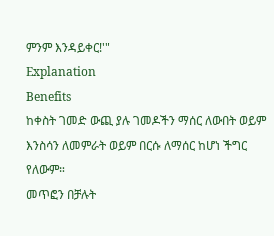ምንም እንዳይቀር!'"
Explanation
Benefits
ከቀስት ገመድ ውጪ ያሉ ገመዶችን ማሰር ለውበት ወይም እንስሳን ለመምራት ወይም በርሱ ለማሰር ከሆነ ችግር የለውም።
መጥፎን በቻሉት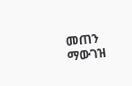መጠን ማውገዝ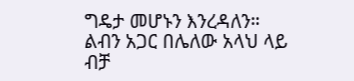ግዴታ መሆኑን እንረዳለን።
ልብን አጋር በሌለው አላህ ላይ ብቻ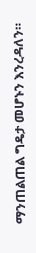ማንጠልጠል ግዴታ መሆኑን እንረዳለን።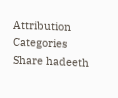Attribution
Categories
Share hadeeth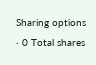Sharing options · 0 Total shares